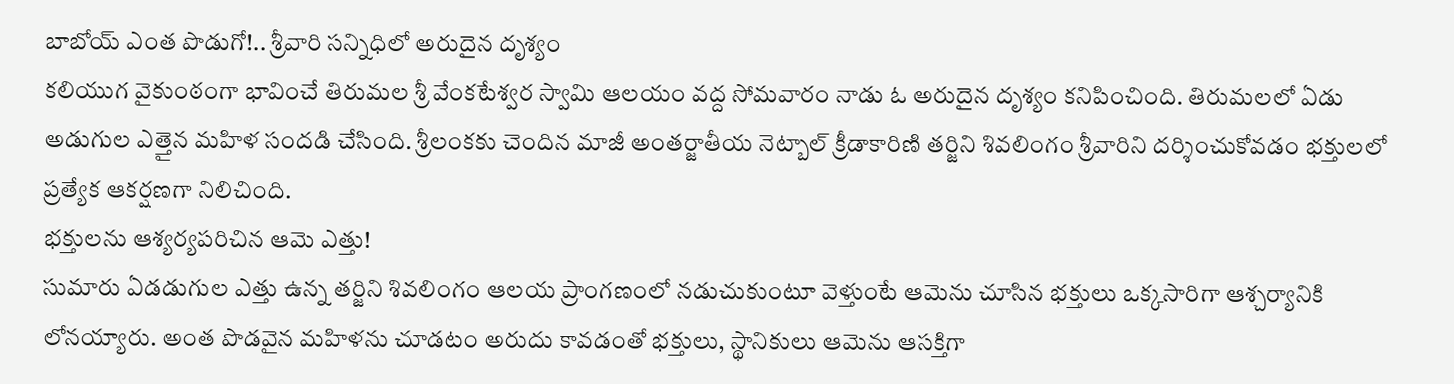బాబోయ్ ఎంత పొడుగో!.. శ్రీవారి సన్నిధిలో అరుదైన దృశ్యం
కలియుగ వైకుంఠంగా భావించే తిరుమల శ్రీ వేంకటేశ్వర స్వామి ఆలయం వద్ద సోమవారం నాడు ఓ అరుదైన దృశ్యం కనిపించింది. తిరుమలలో ఏడు అడుగుల ఎత్తైన మహిళ సందడి చేసింది. శ్రీలంకకు చెందిన మాజీ అంతర్జాతీయ నెట్బాల్ క్రీడాకారిణి తర్జిని శివలింగం శ్రీవారిని దర్శించుకోవడం భక్తులలో ప్రత్యేక ఆకర్షణగా నిలిచింది.
భక్తులను ఆశ్యర్యపరిచిన ఆమె ఎత్తు!
సుమారు ఏడడుగుల ఎత్తు ఉన్న తర్జిని శివలింగం ఆలయ ప్రాంగణంలో నడుచుకుంటూ వెళ్తుంటే ఆమెను చూసిన భక్తులు ఒక్కసారిగా ఆశ్చర్యానికి లోనయ్యారు. అంత పొడవైన మహిళను చూడటం అరుదు కావడంతో భక్తులు, స్థానికులు ఆమెను ఆసక్తిగా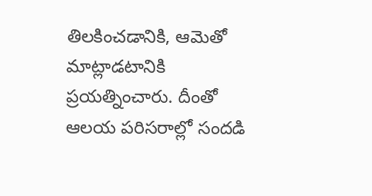తిలకించడానికి, ఆమెతో మాట్లాడటానికి ప్రయత్నించారు. దీంతో ఆలయ పరిసరాల్లో సందడి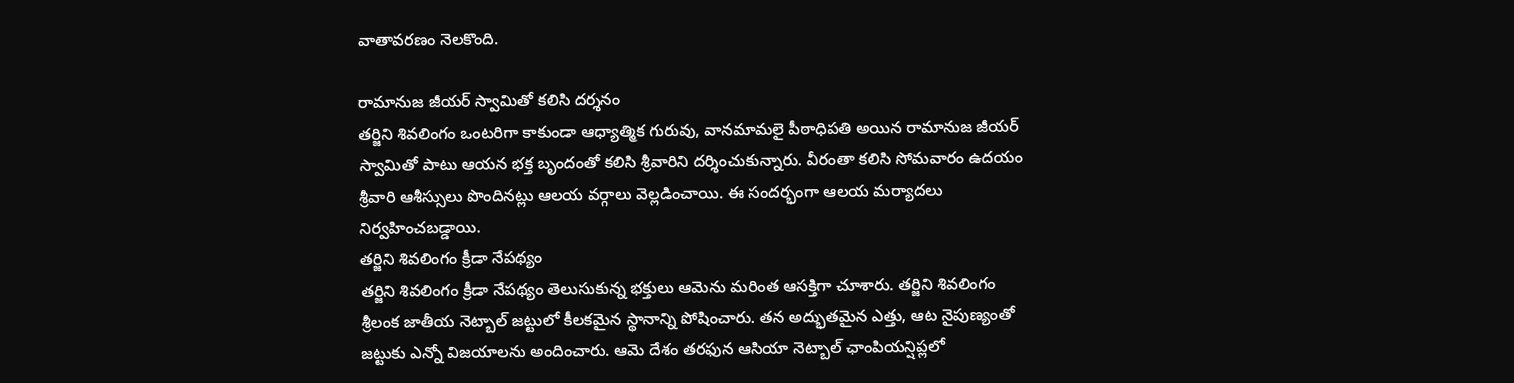వాతావరణం నెలకొంది.

రామానుజ జీయర్ స్వామితో కలిసి దర్శనం
తర్జిని శివలింగం ఒంటరిగా కాకుండా ఆధ్యాత్మిక గురువు, వానమామలై పీఠాధిపతి అయిన రామానుజ జీయర్ స్వామితో పాటు ఆయన భక్త బృందంతో కలిసి శ్రీవారిని దర్శించుకున్నారు. వీరంతా కలిసి సోమవారం ఉదయం శ్రీవారి ఆశీస్సులు పొందినట్లు ఆలయ వర్గాలు వెల్లడించాయి. ఈ సందర్భంగా ఆలయ మర్యాదలు నిర్వహించబడ్డాయి.
తర్జిని శివలింగం క్రీడా నేపథ్యం
తర్జిని శివలింగం క్రీడా నేపథ్యం తెలుసుకున్న భక్తులు ఆమెను మరింత ఆసక్తిగా చూశారు. తర్జిని శివలింగం శ్రీలంక జాతీయ నెట్బాల్ జట్టులో కీలకమైన స్థానాన్ని పోషించారు. తన అద్భుతమైన ఎత్తు, ఆట నైపుణ్యంతో జట్టుకు ఎన్నో విజయాలను అందించారు. ఆమె దేశం తరఫున ఆసియా నెట్బాల్ ఛాంపియన్షిప్లలో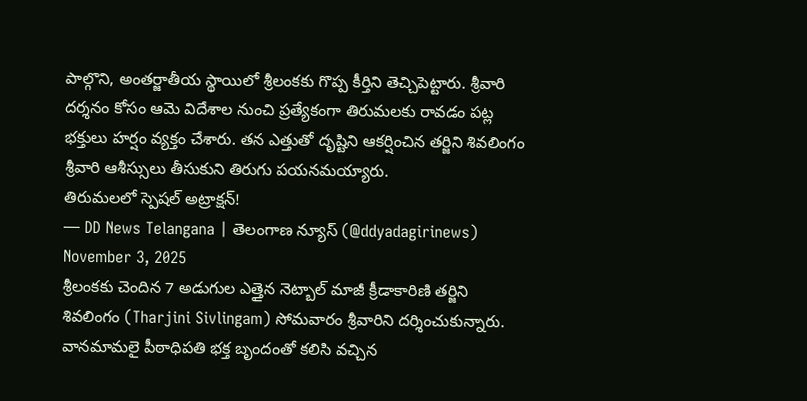పాల్గొని, అంతర్జాతీయ స్థాయిలో శ్రీలంకకు గొప్ప కీర్తిని తెచ్చిపెట్టారు. శ్రీవారి దర్శనం కోసం ఆమె విదేశాల నుంచి ప్రత్యేకంగా తిరుమలకు రావడం పట్ల భక్తులు హర్షం వ్యక్తం చేశారు. తన ఎత్తుతో దృష్టిని ఆకర్షించిన తర్జిని శివలింగం శ్రీవారి ఆశీస్సులు తీసుకుని తిరుగు పయనమయ్యారు.
తిరుమలలో స్పెషల్ అట్రాక్షన్!
— DD News Telangana | తెలంగాణ న్యూస్ (@ddyadagirinews) November 3, 2025
శ్రీలంకకు చెందిన 7 అడుగుల ఎత్తైన నెట్బాల్ మాజీ క్రీడాకారిణి తర్జిని శివలింగం (Tharjini Sivlingam) సోమవారం శ్రీవారిని దర్శించుకున్నారు. వానమామలై పీఠాధిపతి భక్త బృందంతో కలిసి వచ్చిన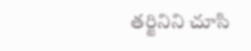తర్జినిని చూసి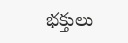భక్తులు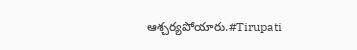ఆశ్చర్యపోయారు.#Tirupati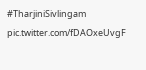#TharjiniSivlingam pic.twitter.com/fDAOxeUvgF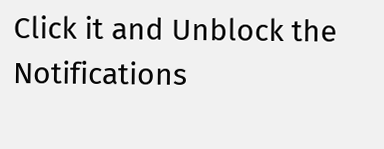Click it and Unblock the Notifications